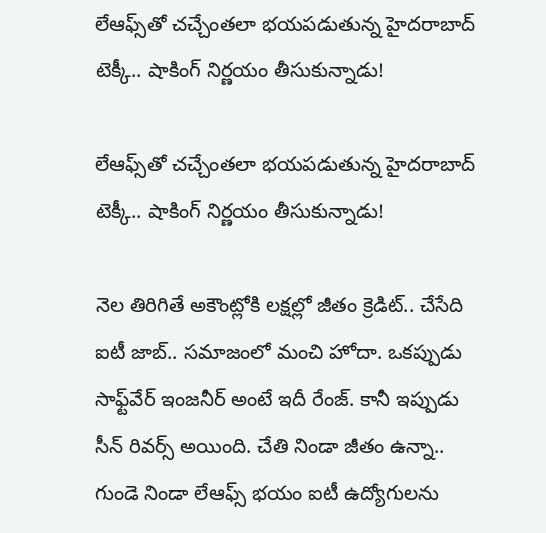లేఆఫ్స్‌తో చచ్చేంతలా భయపడుతున్న హైదరాబాద్ టెక్కీ.. షాకింగ్ నిర్ణయం తీసుకున్నాడు!

లేఆఫ్స్‌తో చచ్చేంతలా భయపడుతున్న హైదరాబాద్ టెక్కీ.. షాకింగ్ నిర్ణయం తీసుకున్నాడు!

నెల తిరిగితే అకౌంట్లోకి లక్షల్లో జీతం క్రెడిట్.. చేసేది ఐటీ జాబ్.. సమాజంలో మంచి హోదా. ఒకప్పుడు సాఫ్ట్‌వేర్ ఇంజనీర్ అంటే ఇదీ రేంజ్. కానీ ఇప్పుడు సీన్ రివర్స్ అయింది. చేతి నిండా జీతం ఉన్నా.. గుండె నిండా లేఆఫ్స్ భయం ఐటీ ఉద్యోగులను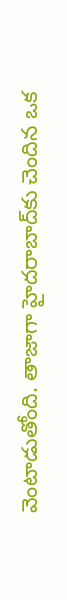వెంటాడుతోంది. తాజాగా హైదరాబాద్‌కు చెందిన ఒక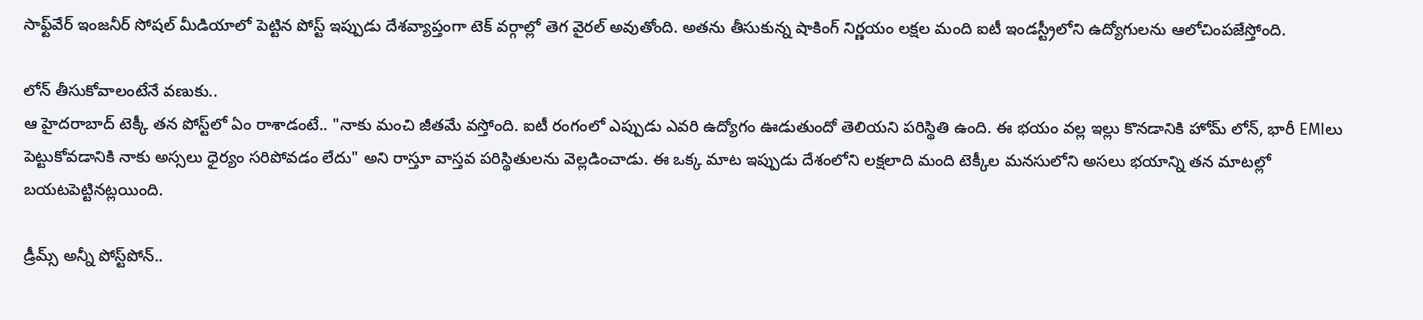సాఫ్ట్‌వేర్ ఇంజనీర్ సోషల్ మీడియాలో పెట్టిన పోస్ట్ ఇప్పుడు దేశవ్యాప్తంగా టెక్ వర్గాల్లో తెగ వైరల్ అవుతోంది. అతను తీసుకున్న షాకింగ్ నిర్ణయం లక్షల మంది ఐటీ ఇండస్ట్రీలోని ఉద్యోగులను ఆలోచింపజేస్తోంది.

లోన్ తీసుకోవాలంటేనే వణుకు..
ఆ హైదరాబాద్ టెక్కీ తన పోస్ట్‌లో ఏం రాశాడంటే.. "నాకు మంచి జీతమే వస్తోంది. ఐటీ రంగంలో ఎప్పుడు ఎవరి ఉద్యోగం ఊడుతుందో తెలియని పరిస్థితి ఉంది. ఈ భయం వల్ల ఇల్లు కొనడానికి హోమ్ లోన్, భారీ EMIలు పెట్టుకోవడానికి నాకు అస్సలు ధైర్యం సరిపోవడం లేదు" అని రాస్తూ వాస్తవ పరిస్థితులను వెల్లడించాడు. ఈ ఒక్క మాట ఇప్పుడు దేశంలోని లక్షలాది మంది టెక్కీల మనసులోని అసలు భయాన్ని తన మాటల్లో బయటపెట్టినట్లయింది.

డ్రీమ్స్ అన్నీ పోస్ట్‌పోన్..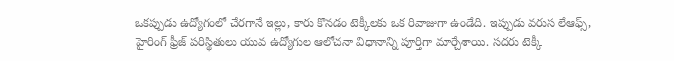ఒకప్పుడు ఉద్యోగంలో చేరగానే ఇల్లు, కారు కొనడం టెక్కీలకు ఒక రివాజుగా ఉండేది. ఇప్పుడు వరుస లేఆఫ్స్, హైరింగ్ ఫ్రీజ్ పరిస్థితులు యువ ఉద్యోగుల ఆలోచనా విధానాన్ని పూర్తిగా మార్చేశాయి. సదరు టెక్కీ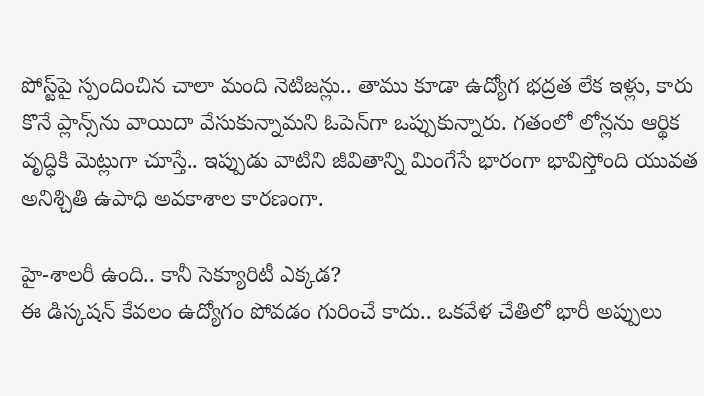పోస్ట్‌పై స్పందించిన చాలా మంది నెటిజన్లు.. తాము కూడా ఉద్యోగ భద్రత లేక ఇళ్లు, కారు కొనే ప్లాన్స్‌ను వాయిదా వేసుకున్నామని ఓపెన్‌గా ఒప్పుకున్నారు. గతంలో లోన్లను ఆర్థిక వృద్ధికి మెట్లుగా చూస్తే.. ఇప్పుడు వాటిని జీవితాన్ని మింగేసే భారంగా భావిస్తోంది యువత అనిశ్చితి ఉపాధి అవకాశాల కారణంగా.

హై-శాలరీ ఉంది.. కానీ సెక్యూరిటీ ఎక్కడ?
ఈ డిస్కషన్ కేవలం ఉద్యోగం పోవడం గురించే కాదు.. ఒకవేళ చేతిలో భారీ అప్పులు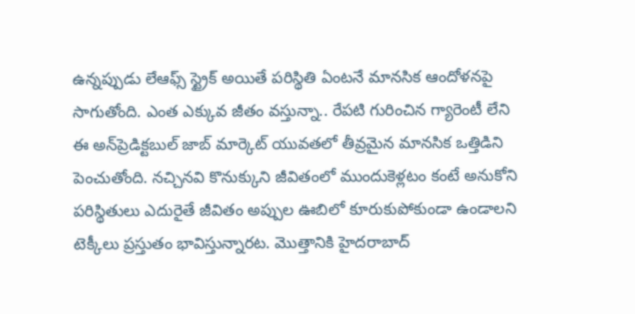ఉన్నప్పుడు లేఆఫ్స్ స్ట్రైక్ అయితే పరిస్థితి ఏంటనే మానసిక ఆందోళనపై సాగుతోంది. ఎంత ఎక్కువ జీతం వస్తున్నా.. రేపటి గురించిన గ్యారెంటీ లేని ఈ అన్‌ప్రెడిక్టబుల్ జాబ్ మార్కెట్ యువతలో తీవ్రమైన మానసిక ఒత్తిడిని పెంచుతోంది. నచ్చినవి కొనుక్కుని జీవితంలో ముందుకెళ్లటం కంటే అనుకోని పరిస్థితులు ఎదురైతే జీవితం అప్పుల ఊబిలో కూరుకుపోకుండా ఉండాలని టెక్కీలు ప్రస్తుతం భావిస్తున్నారట. మొత్తానికి హైదరాబాద్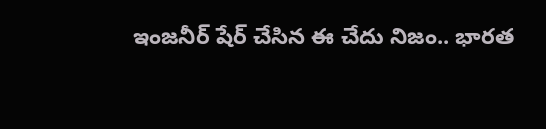ఇంజనీర్ షేర్ చేసిన ఈ చేదు నిజం.. భారత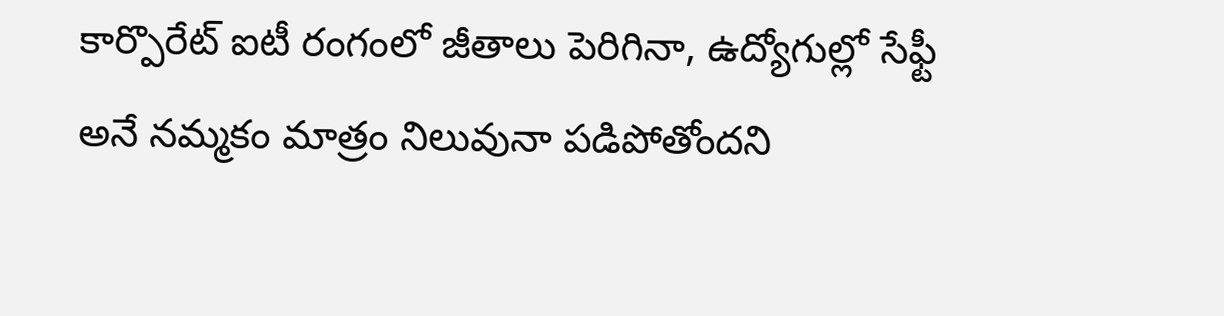కార్పొరేట్ ఐటీ రంగంలో జీతాలు పెరిగినా, ఉద్యోగుల్లో సేఫ్టీ అనే నమ్మకం మాత్రం నిలువునా పడిపోతోందని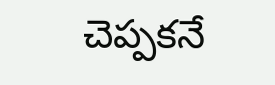చెప్పకనే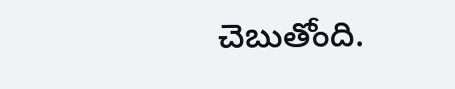చెబుతోంది.